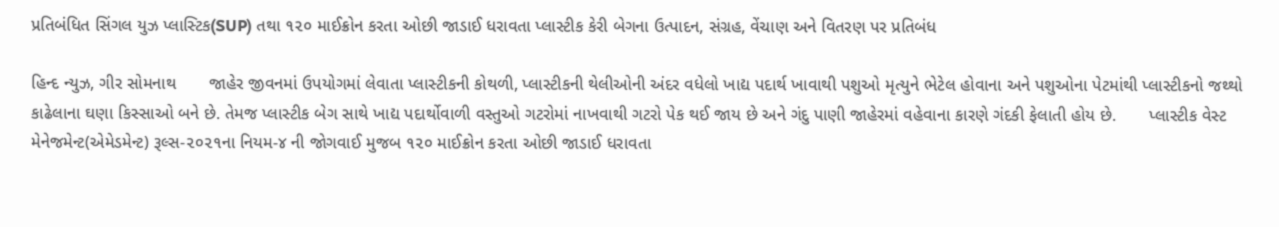પ્રતિબંધિત સિંગલ યુઝ પ્લાસ્ટિક(SUP) તથા ૧૨૦ માઈક્રોન કરતા ઓછી જાડાઈ ધરાવતા પ્લાસ્ટીક કેરી બેગના ઉત્પાદન, સંગ્રહ, વેંચાણ અને વિતરણ પર પ્રતિબંધ

હિન્દ ન્યુઝ, ગીર સોમનાથ       જાહેર જીવનમાં ઉપયોગમાં લેવાતા પ્લાસ્ટીકની કોથળી, પ્લાસ્ટીકની થેલીઓની અંદર વધેલો ખાદ્ય પદાર્થ ખાવાથી પશુઓ મૃત્યુને ભેટેલ હોવાના અને પશુઓના પેટમાંથી પ્લાસ્ટીકનો જથ્થો કાઢેલાના ઘણા કિસ્સાઓ બને છે. તેમજ પ્લાસ્ટીક બેગ સાથે ખાદ્ય પદાર્થોવાળી વસ્તુઓ ગટરોમાં નાખવાથી ગટરો પેક થઈ જાય છે અને ગંદુ પાણી જાહેરમાં વહેવાના કારણે ગંદકી ફેલાતી હોય છે.       પ્લાસ્ટીક વેસ્ટ મેનેજમેન્ટ(એમેડમેન્ટ) રૂલ્સ-૨૦૨૧ના નિયમ-૪ ની જોગવાઈ મુજબ ૧૨૦ માઈક્રોન કરતા ઓછી જાડાઈ ધરાવતા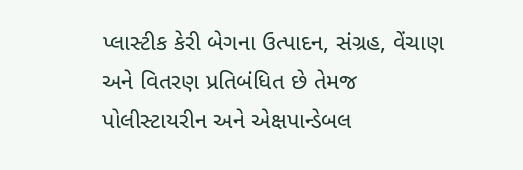પ્લાસ્ટીક કેરી બેગના ઉત્પાદન, સંગ્રહ, વેંચાણ અને વિતરણ પ્રતિબંધિત છે તેમજ પોલીસ્ટાયરીન અને એક્ષપાન્ડેબલ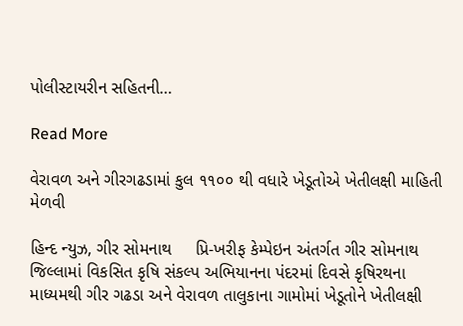પોલીસ્ટાયરીન સહિતની…

Read More

વેરાવળ અને ગીરગઢડામાં કુલ ૧૧૦૦ થી વધારે ખેડૂતોએ ખેતીલક્ષી માહિતી મેળવી

હિન્દ ન્યુઝ, ગીર સોમનાથ     પ્રિ-ખરીફ કેમ્પેઇન અંતર્ગત ગીર સોમનાથ જિલ્લામાં વિકસિત કૃષિ સંકલ્પ અભિયાનના પંદરમાં દિવસે કૃષિરથના માધ્યમથી ગીર ગઢડા અને વેરાવળ તાલુકાના ગામોમાં ખેડૂતોને ખેતીલક્ષી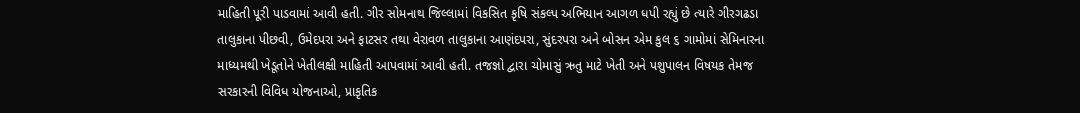માહિતી પૂરી પાડવામાં આવી હતી. ગીર સોમનાથ જિલ્લામાં વિકસિત કૃષિ સંકલ્પ અભિયાન આગળ ધપી રહ્યું છે ત્યારે ગીરગઢડા તાલુકાના પીછવી, ઉમેદપરા અને ફાટસર તથા વેરાવળ તાલુકાના આણંદપરા, સુંદરપરા અને બોસન એમ કુલ ૬ ગામોમાં સેમિનારના માધ્યમથી ખેડૂતોને ખેતીલક્ષી માહિતી આપવામાં આવી હતી. તજજ્ઞો દ્વારા ચોમાસું ઋતુ માટે ખેતી અને પશુપાલન વિષયક તેમજ સરકારની વિવિધ યોજનાઓ, પ્રાકૃતિક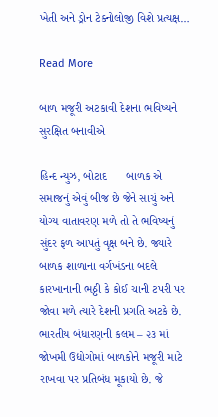ખેતી અને ડ્રોન ટેક્નોલોજી વિશે પ્રત્યક્ષ…

Read More

બાળ મજૂરી અટકાવી દેશના ભવિષ્યને સુરક્ષિત બનાવીએ

હિન્દ ન્યુઝ, બોટાદ      બાળક એ સમાજનું એવું બીજ છે જેને સાચું અને યોગ્ય વાતાવરણ મળે તો તે ભવિષ્યનું સુંદર ફળ આપતું વૃક્ષ બને છે. જ્યારે બાળક શાળાના વર્ગખંડના બદલે કારખાનાની ભઠ્ઠી કે કોઈ ચાની ટપરી પર જોવા મળે ત્યારે દેશની પ્રગતિ અટકે છે. ભારતીય બંધારણની કલમ – ૨૩ માં જોખમી ઉદ્યોગોમાં બાળકોને મજૂરી માટે રાખવા પર પ્રતિબંધ મૂકાયો છે. જે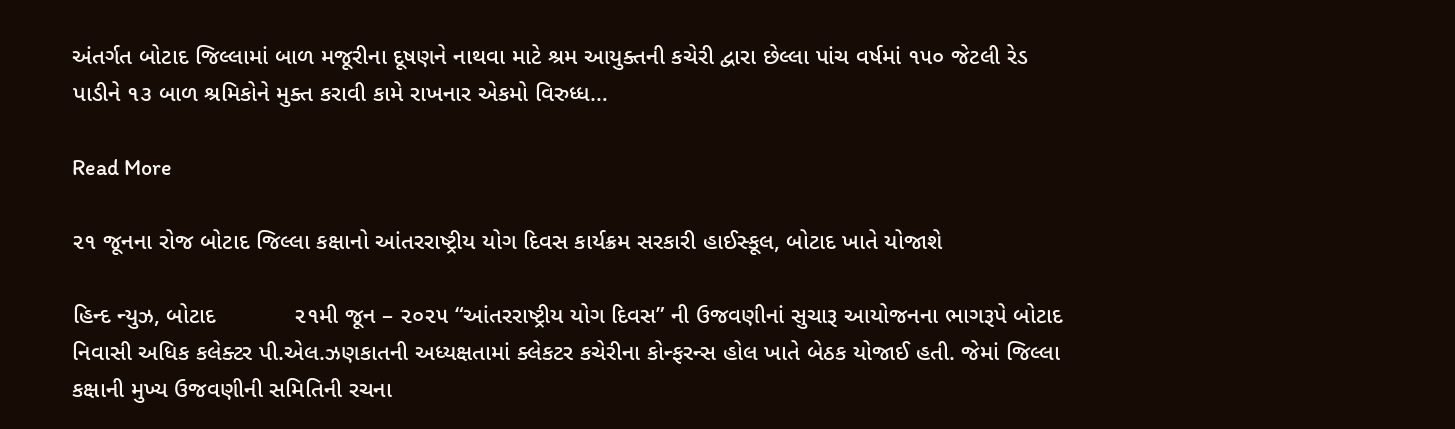અંતર્ગત બોટાદ જિલ્લામાં બાળ મજૂરીના દૂષણને નાથવા માટે શ્રમ આયુક્તની કચેરી દ્વારા છેલ્લા પાંચ વર્ષમાં ૧૫૦ જેટલી રેડ પાડીને ૧૩ બાળ શ્રમિકોને મુક્ત કરાવી કામે રાખનાર એકમો વિરુધ્ધ…

Read More

૨૧ જૂનના રોજ બોટાદ જિલ્લા કક્ષાનો આંતરરાષ્ટ્રીય યોગ દિવસ કાર્યક્રમ સરકારી હાઈસ્કૂલ, બોટાદ ખાતે યોજાશે

હિન્દ ન્યુઝ, બોટાદ            ૨૧મી જૂન – ૨૦૨૫ “આંતરરાષ્ટ્રીય યોગ દિવસ” ની ઉજવણીનાં સુચારૂ આયોજનના ભાગરૂપે બોટાદ નિવાસી અધિક કલેક્ટર પી.એલ.ઝણકાતની અધ્યક્ષતામાં ક્લેકટર કચેરીના કોન્ફરન્સ હોલ ખાતે બેઠક યોજાઈ હતી. જેમાં જિલ્લા કક્ષાની મુખ્ય ઉજવણીની સમિતિની રચના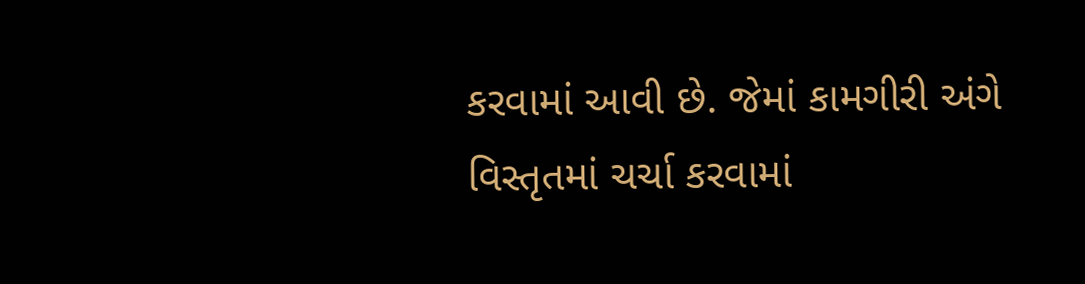કરવામાં આવી છે. જેમાં કામગીરી અંગે વિસ્તૃતમાં ચર્ચા કરવામાં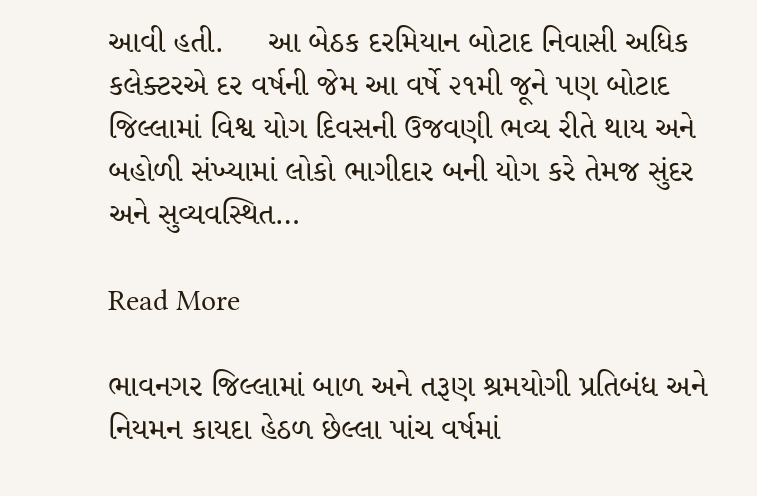આવી હતી.     આ બેઠક દરમિયાન બોટાદ નિવાસી અધિક કલેક્ટરએ દર વર્ષની જેમ આ વર્ષે ૨૧મી જૂને પણ બોટાદ જિલ્લામાં વિશ્વ યોગ દિવસની ઉજવણી ભવ્ય રીતે થાય અને બહોળી સંખ્યામાં લોકો ભાગીદાર બની યોગ કરે તેમજ સુંદર અને સુવ્યવસ્થિત…

Read More

ભાવનગર જિલ્લામાં બાળ અને તરૂણ શ્રમયોગી પ્રતિબંધ અને નિયમન કાયદા હેઠળ છેલ્લા પાંચ વર્ષમાં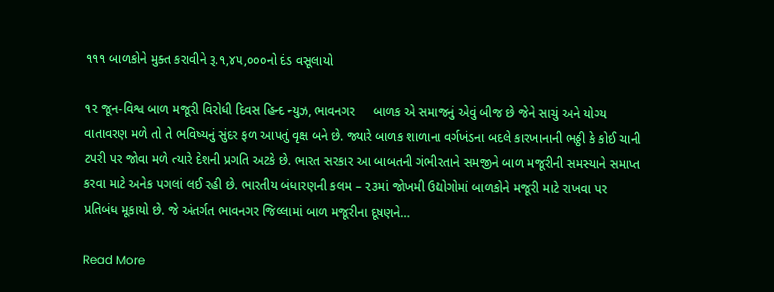૧૧૧ બાળકોને મુક્ત કરાવીને રૂ.૧,૪૫,૦૦૦નો દંડ વસૂલાયો

૧૨ જૂન-વિશ્વ બાળ મજૂરી વિરોધી દિવસ હિન્દ ન્યુઝ, ભાવનગર     બાળક એ સમાજનું એવું બીજ છે જેને સાચું અને યોગ્ય વાતાવરણ મળે તો તે ભવિષ્યનું સુંદર ફળ આપતું વૃક્ષ બને છે. જ્યારે બાળક શાળાના વર્ગખંડના બદલે કારખાનાની ભઠ્ઠી કે કોઈ ચાની ટપરી પર જોવા મળે ત્યારે દેશની પ્રગતિ અટકે છે. ભારત સરકાર આ બાબતની ગંભીરતાને સમજીને બાળ મજૂરીની સમસ્યાને સમાપ્ત કરવા માટે અનેક પગલાં લઈ રહી છે. ભારતીય બંધારણની કલમ – ૨૩માં જોખમી ઉદ્યોગોમાં બાળકોને મજૂરી માટે રાખવા પર પ્રતિબંધ મૂકાયો છે. જે અંતર્ગત ભાવનગર જિલ્લામાં બાળ મજૂરીના દૂષણને…

Read More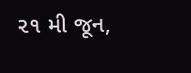૨૧ મી જૂન,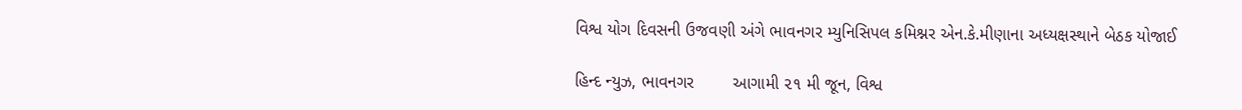વિશ્વ યોગ દિવસની ઉજવણી અંગે ભાવનગર મ્યુનિસિપલ કમિશ્નર એન.કે.મીણાના અધ્યક્ષસ્થાને બેઠક યોજાઈ

હિન્દ ન્યુઝ, ભાવનગર        આગામી ૨૧ મી જૂન, વિશ્વ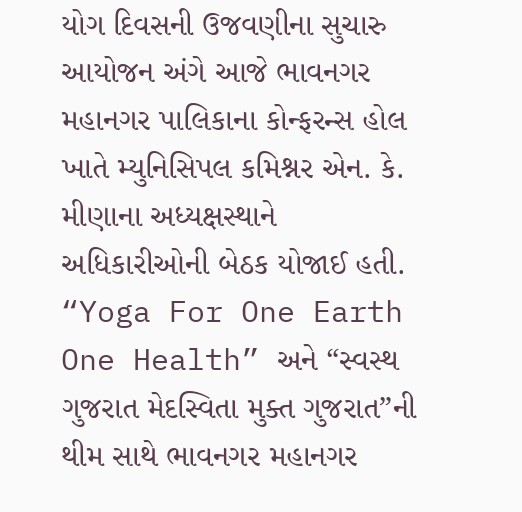યોગ દિવસની ઉજવણીના સુચારુ આયોજન અંગે આજે ભાવનગર મહાનગર પાલિકાના કોન્ફરન્સ હોલ ખાતે મ્યુનિસિપલ કમિશ્નર એન. કે. મીણાના અધ્યક્ષસ્થાને અધિકારીઓની બેઠક યોજાઈ હતી.  “Yoga For One Earth One Health” અને “સ્વસ્થ ગુજરાત મેદસ્વિતા મુક્ત ગુજરાત”ની થીમ સાથે ભાવનગર મહાનગર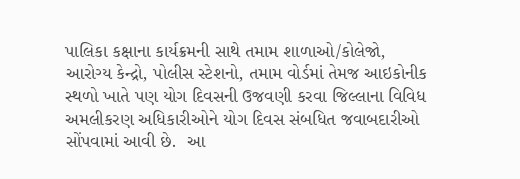પાલિકા કક્ષાના કાર્યક્રમની સાથે તમામ શાળાઓ/કોલેજો, આરોગ્ય કેન્દ્રો, પોલીસ સ્ટેશનો, તમામ વોર્ડમાં તેમજ આઇકોનીક સ્થળો ખાતે પણ યોગ દિવસની ઉજવણી કરવા જિલ્લાના વિવિધ અમલીકરણ અધિકારીઓને યોગ દિવસ સંબધિત જવાબદારીઓ સોંપવામાં આવી છે.  આ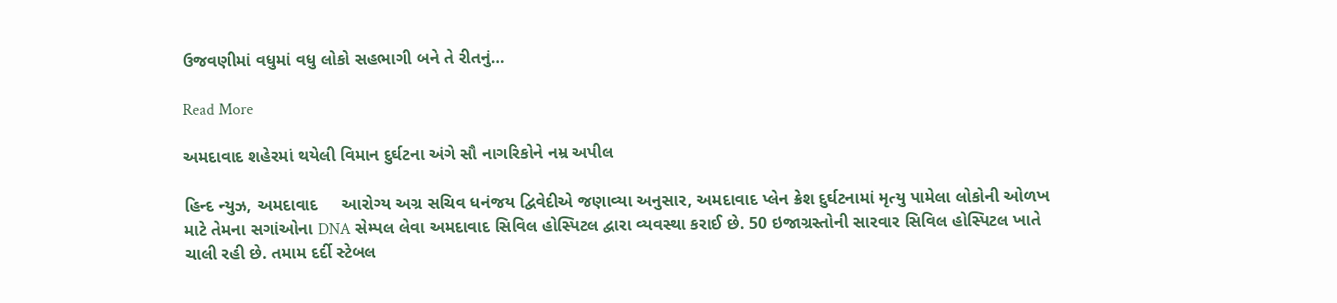ઉજવણીમાં વધુમાં વધુ લોકો સહભાગી બને તે રીતનું…

Read More

અમદાવાદ શહેરમાં થયેલી વિમાન દુર્ઘટના અંગે સૌ નાગરિકોને નમ્ર અપીલ

હિન્દ ન્યુઝ, અમદાવાદ     આરોગ્ય અગ્ર સચિવ ધનંજય દ્વિવેદીએ જણાવ્યા અનુસાર, અમદાવાદ પ્લેન ક્રેશ દુર્ઘટનામાં મૃત્યુ પામેલા લોકોની ઓળખ માટે તેમના સગાંઓના DNA સેમ્પલ લેવા અમદાવાદ સિવિલ હોસ્પિટલ દ્વારા વ્યવસ્થા કરાઈ છે. 50 ઇજાગ્રસ્તોની સારવાર સિવિલ હોસ્પિટલ ખાતે ચાલી રહી છે. તમામ દર્દી સ્ટેબલ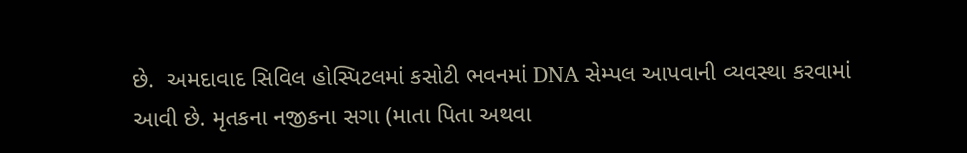છે.  અમદાવાદ સિવિલ હોસ્પિટલમાં કસોટી ભવનમાં DNA સેમ્પલ આપવાની વ્યવસ્થા કરવામાં આવી છે. મૃતકના નજીકના સગા (માતા પિતા અથવા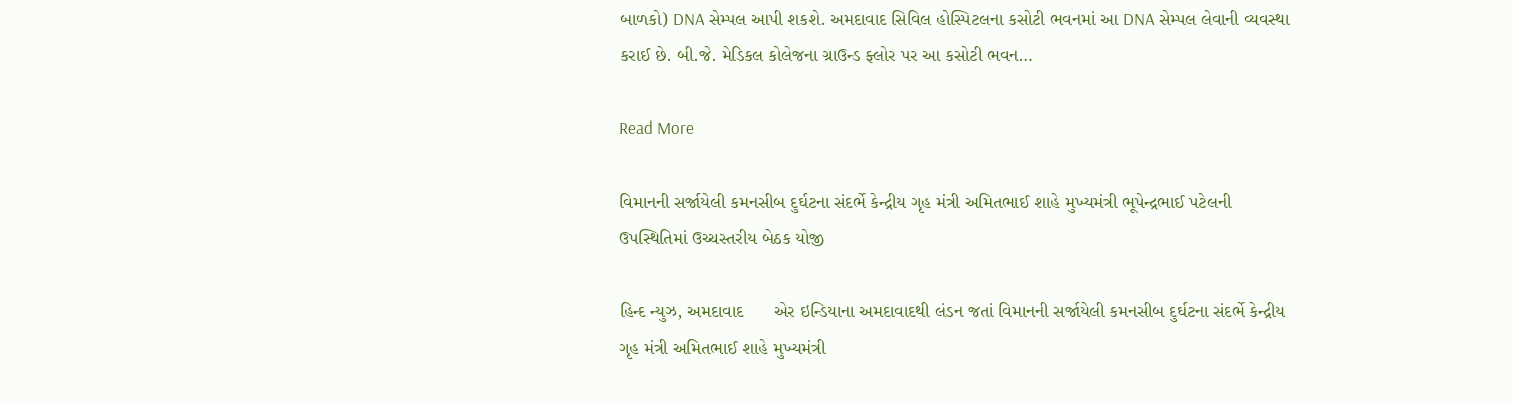બાળકો) DNA સેમ્પલ આપી શકશે. અમદાવાદ સિવિલ હોસ્પિટલના કસોટી ભવનમાં આ DNA સેમ્પલ લેવાની વ્યવસ્થા કરાઈ છે. બી.જે. મેડિકલ કોલેજના ગ્રાઉન્ડ ફ્લોર પર આ કસોટી ભવન…

Read More

વિમાનની સર્જાયેલી કમનસીબ દુર્ઘટના સંદર્ભે કેન્દ્રીય ગૃહ મંત્રી અમિતભાઈ શાહે મુખ્યમંત્રી ભૂપેન્દ્રભાઈ પટેલની ઉપસ્થિતિમાં ઉચ્ચસ્તરીય બેઠક યોજી

હિન્દ ન્યુઝ, અમદાવાદ      એર ઇન્ડિયાના અમદાવાદથી લંડન જતાં વિમાનની સર્જાયેલી કમનસીબ દુર્ઘટના સંદર્ભે કેન્દ્રીય ગૃહ મંત્રી અમિતભાઈ શાહે મુખ્યમંત્રી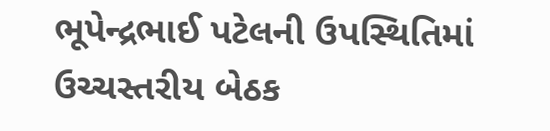ભૂપેન્દ્રભાઈ પટેલની ઉપસ્થિતિમાં ઉચ્ચસ્તરીય બેઠક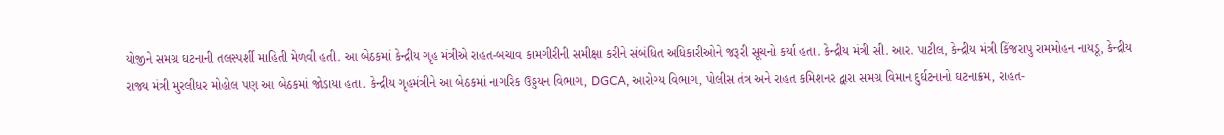યોજીને સમગ્ર ઘટનાની તલસ્પર્શી માહિતી મેળવી હતી. આ બેઠકમાં કેન્દ્રીય ગૃહ મંત્રીએ રાહત-બચાવ કામગીરીની સમીક્ષા કરીને સંબંધિત અધિકારીઓને જરૂરી સૂચનો કર્યા હતા. કેન્દ્રીય મંત્રી સી. આર. પાટીલ, કેન્દ્રીય મંત્રી કિંજરાપુ રામમોહન નાયડૂ, કેન્દ્રીય રાજ્ય મંત્રી મુરલીધર મોહોલ પણ આ બેઠકમાં જોડાયા હતા. કેન્દ્રીય ગૃહમંત્રીને આ બેઠકમાં નાગરિક ઉડ્ડયન વિભાગ, DGCA, આરોગ્ય વિભાગ, પોલીસ તંત્ર અને રાહત કમિશનર દ્વારા સમગ્ર વિમાન દુર્ઘટનાનો ઘટનાક્રમ, રાહત-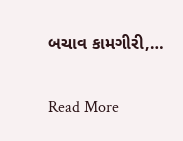બચાવ કામગીરી,…

Read More